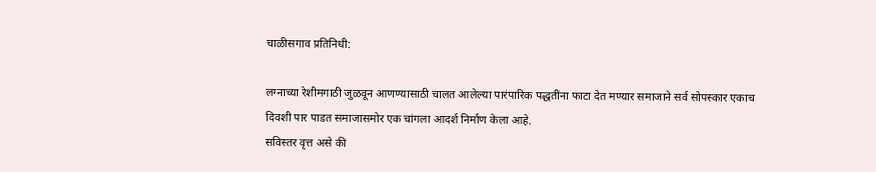चाळीसगाव प्रतिनिधी:

लग्नाच्या रेशीमगाठी जुळवून आणण्यासाठी चालत आलेल्या पारंपारिक पद्धतींना फाटा देत मण्यार समाजाने सर्व सोपस्कार एकाच दिवशी पार पाडत समाजासमोर एक चांगला आदर्श निर्माण केला आहे.
सविस्तर वृत्त असे की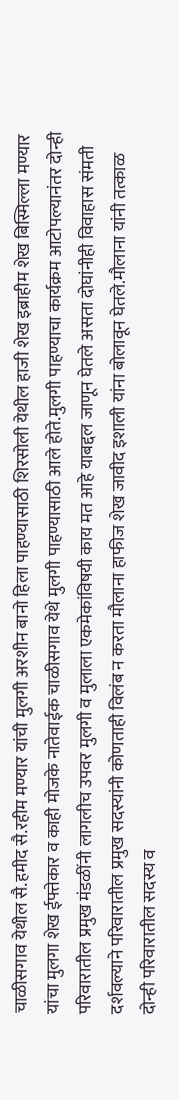चाळीसगाव येथील सै.हमीद सै.रहीम मण्यार यांची मुलगी अरशीन बानो हिला पाहण्यासाठी शिरसोली येथील हाजी शेख इब्राहीम शेख बिस्मिल्ला मण्यार यांचा मुलगा शेख ईफ्तेकार व काही मोजके नातेवाईक चाळीसगाव येथे मुलगी पाहण्यासाठी आले होते.मुलगी पाहण्याचा कार्यक्रम आटोपल्यानंतर दोन्ही परिवारातील प्रमुख मंडळींनी लागलीच उपवर मुलगी व मुलाला एकमेकांविषयी काय मत आहे याबद्दल जाणून घेतले असता दोघांनीही विवाहास संमती दर्शवल्याने परिवारातील प्रमुख सदस्यांनी कोणताही विलंब न करता मौलाना हाफीज शेख जावीद इशाली यांना बोलावून घेतले.मौलाना यांनी तत्काळ दोन्ही परिवारातील सदस्य व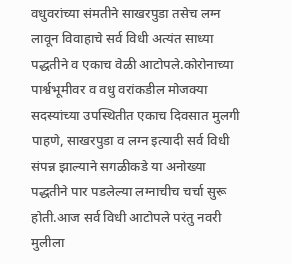वधुवरांच्या संमतीने साखरपुडा तसेच लग्न लावून विवाहाचे सर्व विधी अत्यंत साध्या पद्धतीने व एकाच वेळी आटोपले.कोरोनाच्या पार्श्वभूमीवर व वधु वरांकडील मोजक्या सदस्यांच्या उपस्थितीत एकाच दिवसात मुलगी पाहणे, साखरपुडा व लग्न इत्यादी सर्व विधी संपन्न झाल्याने सगळीकडे या अनोख्या पद्धतीने पार पडलेल्या लग्नाचीच चर्चा सुरू होती.आज सर्व विधी आटोपले परंतु नवरी मुलीला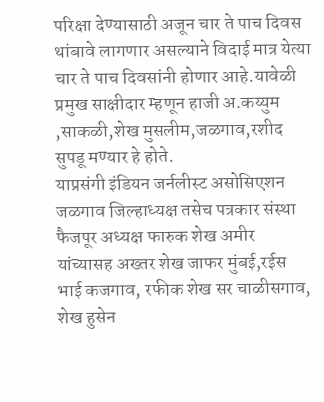परिक्षा देण्यासाठी अजून चार ते पाच दिवस थांबावे लागणार असल्याने विदाई मात्र येत्या चार ते पाच दिवसांनी होणार आहे.यावेळी प्रमुख साक्षीदार म्हणून हाजी अ.कय्युम ,साकळी,शेख मुसलीम,जळगाव,रशीद सुपडू मण्यार हे होते.
याप्रसंगी इंडियन जर्नलीस्ट असोसिएशन जळगाव जिल्हाध्यक्ष तसेच पत्रकार संस्था फैजपूर अध्यक्ष फारुक शेख अमीर यांच्यासह अख्तर शेख जाफर मुंबई,रईस भाई कजगाव, रफीक शेख सर चाळीसगाव, शेख हुसेन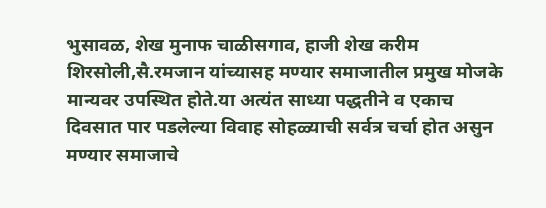भुसावळ, शेख मुनाफ चाळीसगाव, हाजी शेख करीम शिरसोली,सै.रमजान यांच्यासह मण्यार समाजातील प्रमुख मोजके मान्यवर उपस्थित होते.या अत्यंत साध्या पद्धतीने व एकाच दिवसात पार पडलेल्या विवाह सोहळ्याची सर्वत्र चर्चा होत असुन मण्यार समाजाचे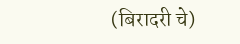(बिरादरी चे)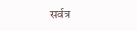सर्वत्र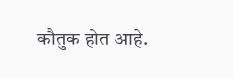कौतुक होत आहे.